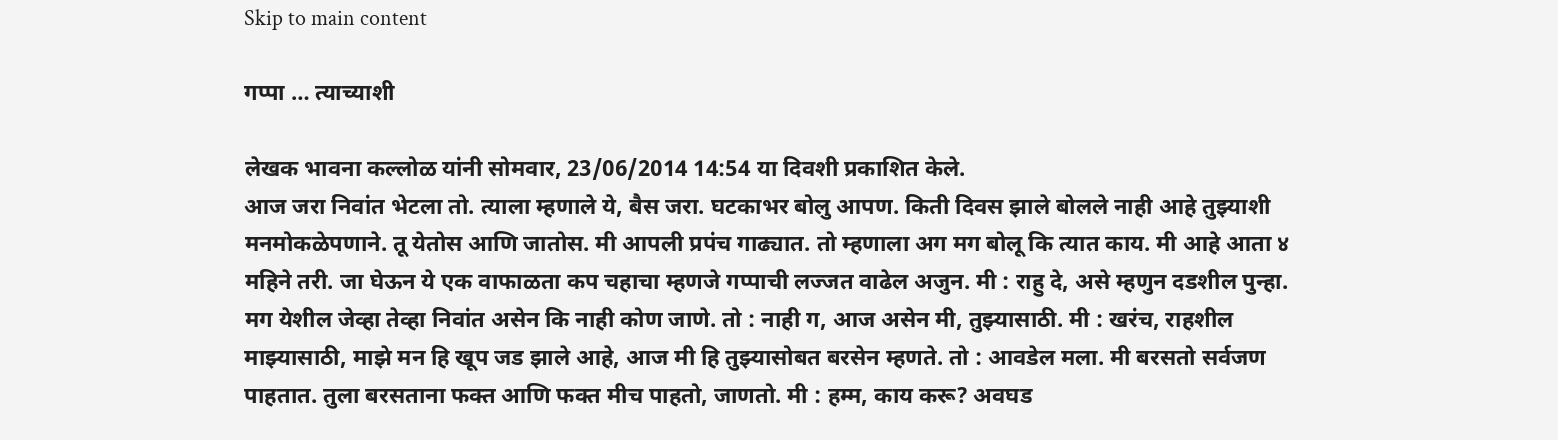Skip to main content

गप्पा … त्याच्याशी

लेखक भावना कल्लोळ यांनी सोमवार, 23/06/2014 14:54 या दिवशी प्रकाशित केले.
आज जरा निवांत भेटला तो. त्याला म्हणाले ये, बैस जरा. घटकाभर बोलु आपण. किती दिवस झाले बोलले नाही आहे तुझ्याशी मनमोकळेपणाने. तू येतोस आणि जातोस. मी आपली प्रपंच गाढ्यात. तो म्हणाला अग मग बोलू कि त्यात काय. मी आहे आता ४ महिने तरी. जा घेऊन ये एक वाफाळता कप चहाचा म्हणजे गप्पाची लज्जत वाढेल अजुन. मी : राहु दे, असे म्हणुन दडशील पुन्हा. मग येशील जेव्हा तेव्हा निवांत असेन कि नाही कोण जाणे. तो : नाही ग, आज असेन मी, तुझ्यासाठी. मी : खरंच, राहशील माझ्यासाठी, माझे मन हि खूप जड झाले आहे, आज मी हि तुझ्यासोबत बरसेन म्हणते. तो : आवडेल मला. मी बरसतो सर्वजण पाहतात. तुला बरसताना फक्त आणि फक्त मीच पाहतो, जाणतो. मी : हम्म, काय करू? अवघड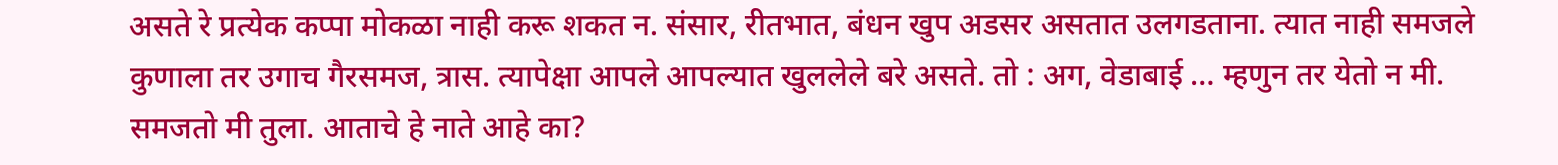असते रे प्रत्येक कप्पा मोकळा नाही करू शकत न. संसार, रीतभात, बंधन खुप अडसर असतात उलगडताना. त्यात नाही समजले कुणाला तर उगाच गैरसमज, त्रास. त्यापेक्षा आपले आपल्यात खुललेले बरे असते. तो : अग, वेडाबाई … म्हणुन तर येतो न मी. समजतो मी तुला. आताचे हे नाते आहे का?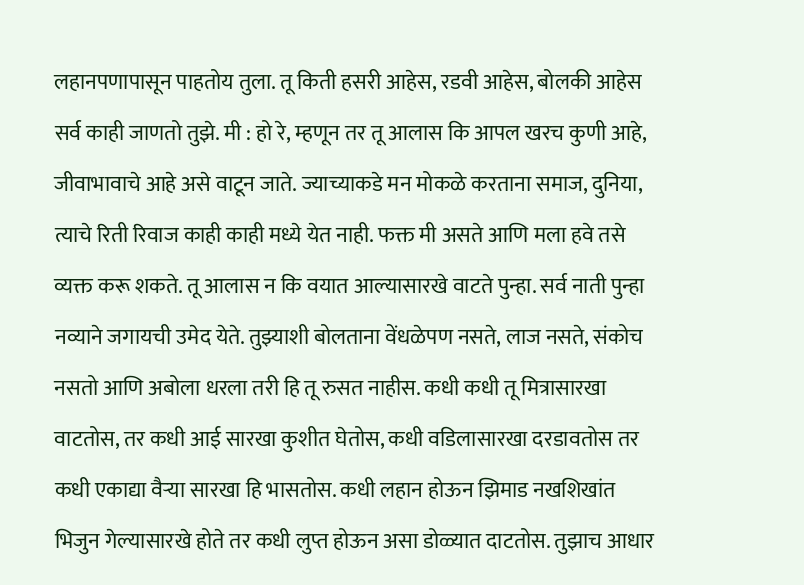लहानपणापासून पाहतोय तुला. तू किती हसरी आहेस, रडवी आहेस, बोलकी आहेस सर्व काही जाणतो तुझे. मी : हो रे, म्हणून तर तू आलास कि आपल खरच कुणी आहे, जीवाभावाचे आहे असे वाटून जाते. ज्याच्याकडे मन मोकळे करताना समाज, दुनिया, त्याचे रिती रिवाज काही काही मध्ये येत नाही. फक्त मी असते आणि मला हवे तसे व्यक्त करू शकते. तू आलास न कि वयात आल्यासारखे वाटते पुन्हा. सर्व नाती पुन्हा नव्याने जगायची उमेद येते. तुझ्याशी बोलताना वेंधळेपण नसते, लाज नसते, संकोच नसतो आणि अबोला धरला तरी हि तू रुसत नाहीस. कधी कधी तू मित्रासारखा वाटतोस, तर कधी आई सारखा कुशीत घेतोस, कधी वडिलासारखा दरडावतोस तर कधी एकाद्या वैऱ्या सारखा हि भासतोस. कधी लहान होऊन झिमाड नखशिखांत भिजुन गेल्यासारखे होते तर कधी लुप्त होऊन असा डोळ्यात दाटतोस. तुझाच आधार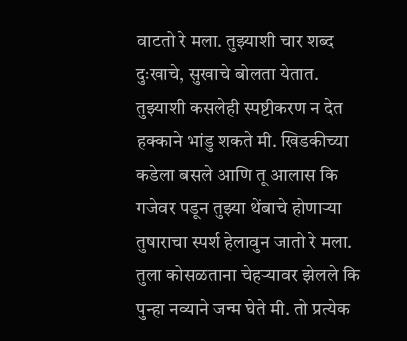वाटतो रे मला. तुझ्याशी चार शब्द दुःखाचे, सुखाचे बोलता येतात. तुझ्याशी कसलेही स्पष्टीकरण न देत हक्काने भांडु शकते मी. खिडकीच्या कडेला बसले आणि तू आलास कि गजेवर पडून तुझ्या थेंबाचे होणाऱ्या तुषाराचा स्पर्श हेलावुन जातो रे मला. तुला कोसळताना चेहऱ्यावर झेलले कि पुन्हा नव्याने जन्म घेते मी. तो प्रत्येक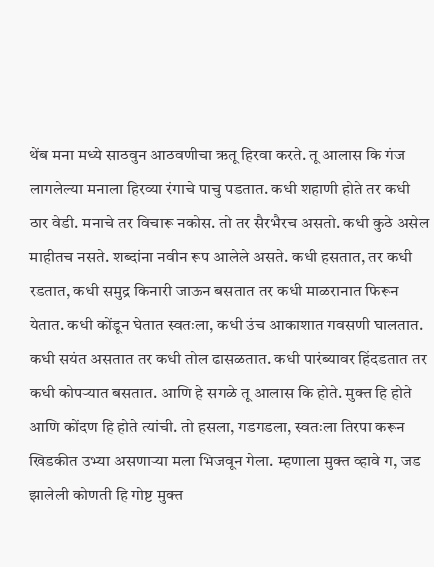थेंब मना मध्ये साठवुन आठवणीचा ऋतू हिरवा करते. तू आलास कि गंज लागलेल्या मनाला हिरव्या रंगाचे पाचु पडतात. कधी शहाणी होते तर कधी ठार वेडी. मनाचे तर विचारू नकोस. तो तर सैरभैरच असतो. कधी कुठे असेल माहीतच नसते. शब्दांना नवीन रूप आलेले असते. कधी हसतात, तर कधी रडतात, कधी समुद्र किनारी जाऊन बसतात तर कधी माळरानात फिरून येतात. कधी कोंडून घेतात स्वतःला, कधी उंच आकाशात गवसणी घालतात. कधी सयंत असतात तर कधी तोल ढासळतात. कधी पारंब्यावर हिंदडतात तर कधी कोपऱ्यात बसतात. आणि हे सगळे तू आलास कि होते. मुक्त हि होते आणि कोंदण हि होते त्यांची. तो हसला, गडगडला, स्वतःला तिरपा करून खिडकीत उभ्या असणाऱ्या मला भिजवून गेला. म्हणाला मुक्त व्हावे ग, जड झालेली कोणती हि गोष्ट मुक्त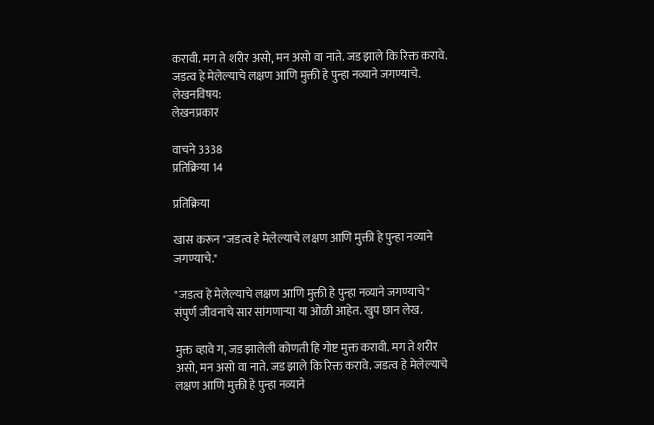करावी. मग ते शरीर असो, मन असो वा नाते. जड झाले कि रिक्त करावे. जडत्व हे मेलेल्याचे लक्षण आणि मुक्ती हे पुन्हा नव्याने जगण्याचे.
लेखनविषय:
लेखनप्रकार

वाचने 3338
प्रतिक्रिया 14

प्रतिक्रिया

खास करून "जडत्व हे मेलेल्याचे लक्षण आणि मुक्ती हे पुन्हा नव्याने जगण्याचे."

"जडत्व हे मेलेल्याचे लक्षण आणि मुक्ती हे पुन्हा नव्याने जगण्याचे" संपुर्ण जीवनाचे सार सांगणार्‍या या ओळी आहेत. खुप छान लेख.

मुक्त व्हावे ग, जड झालेली कोणती हि गोष्ट मुक्त करावी. मग ते शरीर असो, मन असो वा नाते. जड झाले कि रिक्त करावे. जडत्व हे मेलेल्याचे लक्षण आणि मुक्ती हे पुन्हा नव्याने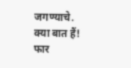जगण्याचे.
क्या बात हैं! फार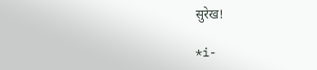सुरेख!

*i-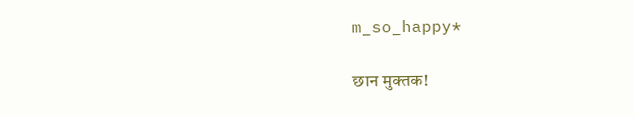m_so_happy*

छान मुक्तक!